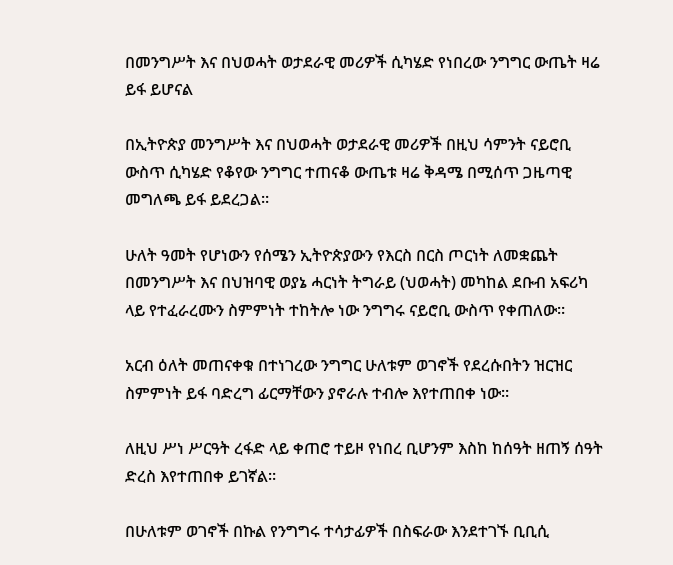በመንግሥት እና በህወሓት ወታደራዊ መሪዎች ሲካሄድ የነበረው ንግግር ውጤት ዛሬ ይፋ ይሆናል

በኢትዮጵያ መንግሥት እና በህወሓት ወታደራዊ መሪዎች በዚህ ሳምንት ናይሮቢ ውስጥ ሲካሄድ የቆየው ንግግር ተጠናቆ ውጤቱ ዛሬ ቅዳሜ በሚሰጥ ጋዜጣዊ መግለጫ ይፋ ይደረጋል።

ሁለት ዓመት የሆነውን የሰሜን ኢትዮጵያውን የእርስ በርስ ጦርነት ለመቋጨት በመንግሥት እና በህዝባዊ ወያኔ ሓርነት ትግራይ (ህወሓት) መካከል ደቡብ አፍሪካ ላይ የተፈራረሙን ስምምነት ተከትሎ ነው ንግግሩ ናይሮቢ ውስጥ የቀጠለው።

አርብ ዕለት መጠናቀቁ በተነገረው ንግግር ሁለቱም ወገኖች የደረሱበትን ዝርዝር ስምምነት ይፋ ባድረግ ፊርማቸውን ያኖራሉ ተብሎ እየተጠበቀ ነው።

ለዚህ ሥነ ሥርዓት ረፋድ ላይ ቀጠሮ ተይዞ የነበረ ቢሆንም እስከ ከሰዓት ዘጠኝ ሰዓት ድረስ እየተጠበቀ ይገኛል።

በሁለቱም ወገኖች በኩል የንግግሩ ተሳታፊዎች በስፍራው እንደተገኙ ቢቢሲ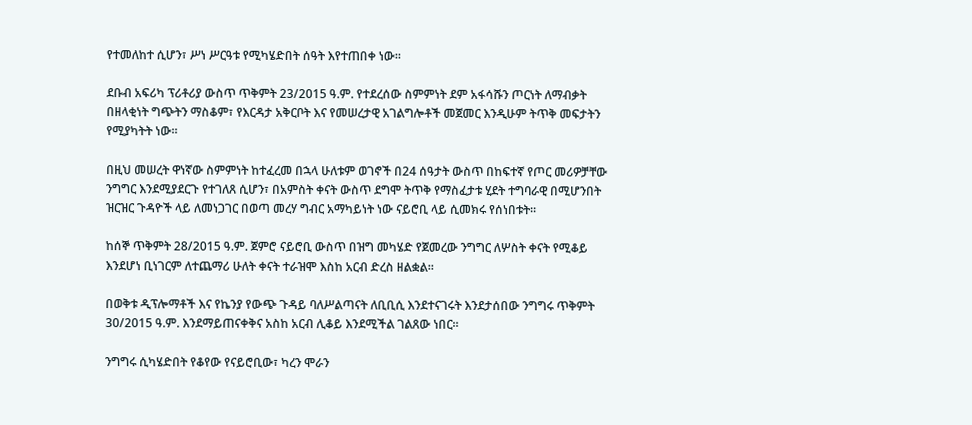የተመለከተ ሲሆን፣ ሥነ ሥርዓቱ የሚካሄድበት ሰዓት እየተጠበቀ ነው።

ደቡብ አፍሪካ ፕሪቶሪያ ውስጥ ጥቅምት 23/2015 ዓ.ም. የተደረሰው ስምምነት ደም አፋሳሹን ጦርነት ለማብቃት በዘላቂነት ግጭትን ማስቆም፣ የእርዳታ አቅርቦት እና የመሠረታዊ አገልግሎቶች መጀመር እንዲሁም ትጥቅ መፍታትን የሚያካትት ነው።

በዚህ መሠረት ዋነኛው ስምምነት ከተፈረመ በኋላ ሁለቱም ወገኖች በ24 ሰዓታት ውስጥ በከፍተኛ የጦር መሪዎቻቸው ንግግር እንደሚያደርጉ የተገለጸ ሲሆን፣ በአምስት ቀናት ውስጥ ደግሞ ትጥቅ የማስፈታቱ ሂደት ተግባራዊ በሚሆንበት ዝርዝር ጉዳዮች ላይ ለመነጋገር በወጣ መረሃ ግብር አማካይነት ነው ናይሮቢ ላይ ሲመክሩ የሰነበቱት።

ከሰኞ ጥቅምት 28/2015 ዓ.ም. ጀምሮ ናይሮቢ ውስጥ በዝግ መካሄድ የጀመረው ንግግር ለሦስት ቀናት የሚቆይ እንደሆነ ቢነገርም ለተጨማሪ ሁለት ቀናት ተራዝሞ እስከ አርብ ድረስ ዘልቋል።

በወቅቱ ዲፕሎማቶች እና የኬንያ የውጭ ጉዳይ ባለሥልጣናት ለቢቢሲ እንደተናገሩት እንደታሰበው ንግግሩ ጥቅምት 30/2015 ዓ.ም. እንደማይጠናቀቅና አስከ አርብ ሊቆይ እንደሚችል ገልጸው ነበር።

ንግግሩ ሲካሄድበት የቆየው የናይሮቢው፣ ካረን ሞራን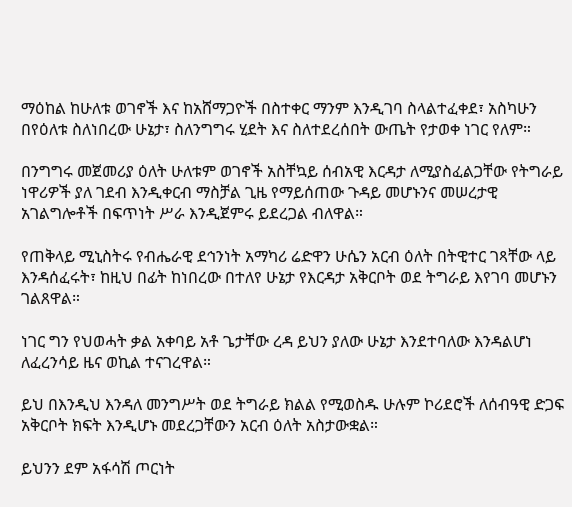ማዕከል ከሁለቱ ወገኖች እና ከአሸማጋዮች በስተቀር ማንም እንዲገባ ስላልተፈቀደ፣ አስካሁን በየዕለቱ ስለነበረው ሁኔታ፣ ስለንግግሩ ሂደት እና ስለተደረሰበት ውጤት የታወቀ ነገር የለም።

በንግግሩ መጀመሪያ ዕለት ሁለቱም ወገኖች አስቸኳይ ሰብአዊ እርዳታ ለሚያስፈልጋቸው የትግራይ ነዋሪዎች ያለ ገደብ እንዲቀርብ ማስቻል ጊዜ የማይሰጠው ጉዳይ መሆኑንና መሠረታዊ አገልግሎቶች በፍጥነት ሥራ እንዲጀምሩ ይደረጋል ብለዋል።

የጠቅላይ ሚኒስትሩ የብሔራዊ ደኅንነት አማካሪ ሬድዋን ሁሴን አርብ ዕለት በትዊተር ገጻቸው ላይ እንዳሰፈሩት፣ ከዚህ በፊት ከነበረው በተለየ ሁኔታ የእርዳታ አቅርቦት ወደ ትግራይ እየገባ መሆኑን ገልጸዋል።

ነገር ግን የህወሓት ቃል አቀባይ አቶ ጌታቸው ረዳ ይህን ያለው ሁኔታ እንደተባለው እንዳልሆነ ለፈረንሳይ ዜና ወኪል ተናገረዋል።

ይህ በእንዲህ እንዳለ መንግሥት ወደ ትግራይ ክልል የሚወስዱ ሁሉም ኮሪደሮች ለሰብዓዊ ድጋፍ አቅርቦት ክፍት እንዲሆኑ መደረጋቸውን አርብ ዕለት አስታውቋል።

ይህንን ደም አፋሳሽ ጦርነት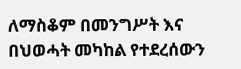ለማስቆም በመንግሥት እና በህወሓት መካከል የተደረሰውን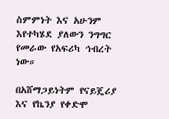ስምምነት እና አሁንም እየተካሄደ ያለውን ንግግር የመራው የአፍሪካ ኅብረት ነው።

በአሸማጋይነትም የናይጄሪያ እና የኬንያ የቀድሞ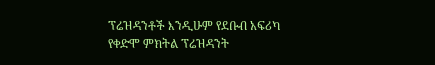ፕሬዝዳንቶች እንዲሁም የደቡብ አፍሪካ የቀድሞ ምክትል ፕሬዝዳንት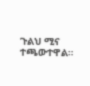ጉልህ ሚና ተጫውተዋል።